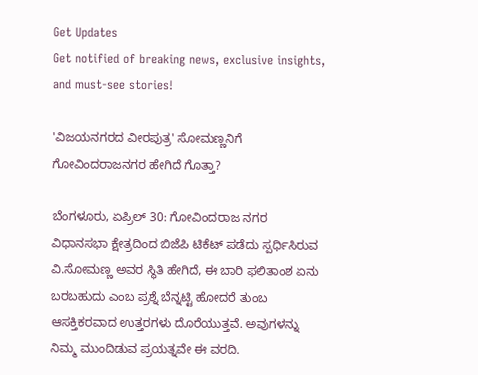Get Updates
Get notified of breaking news, exclusive insights, and must-see stories!

'ವಿಜಯನಗರದ ವೀರಪುತ್ರ' ಸೋಮಣ್ಣನಿಗೆ ಗೋವಿಂದರಾಜನಗರ ಹೇಗಿದೆ ಗೊತ್ತಾ?

ಬೆಂಗಳೂರು, ಏಪ್ರಿಲ್ 30: ಗೋವಿಂದರಾಜ ನಗರ ವಿಧಾನಸಭಾ ಕ್ಷೇತ್ರದಿಂದ ಬಿಜೆಪಿ ಟಿಕೆಟ್ ಪಡೆದು ಸ್ಪರ್ಧಿಸಿರುವ ವಿ.ಸೋಮಣ್ಣ ಅವರ ಸ್ಥಿತಿ ಹೇಗಿದೆ, ಈ ಬಾರಿ ಫಲಿತಾಂಶ ಏನು ಬರಬಹುದು ಎಂಬ ಪ್ರಶ್ನೆ ಬೆನ್ನಟ್ಟಿ ಹೋದರೆ ತುಂಬ ಆಸಕ್ತಿಕರವಾದ ಉತ್ತರಗಳು ದೊರೆಯುತ್ತವೆ. ಅವುಗಳನ್ನು ನಿಮ್ಮ ಮುಂದಿಡುವ ಪ್ರಯತ್ನವೇ ಈ ವರದಿ.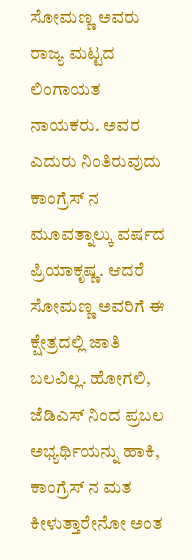ಸೋಮಣ್ಣ ಅವರು ರಾಜ್ಯ ಮಟ್ಟದ ಲಿಂಗಾಯತ ನಾಯಕರು. ಅವರ ಎದುರು ನಿಂತಿರುವುದು ಕಾಂಗ್ರೆಸ್ ನ ಮೂವತ್ನಾಲ್ಕು ವರ್ಷದ ಪ್ರಿಯಾಕೃಷ್ಣ. ಆದರೆ ಸೋಮಣ್ಣ ಅವರಿಗೆ ಈ ಕ್ಷೇತ್ರದಲ್ಲಿ ಜಾತಿ ಬಲವಿಲ್ಲ. ಹೋಗಲಿ, ಜೆಡಿಎಸ್ ನಿಂದ ಪ್ರಬಲ ಅಭ್ಯರ್ಥಿಯನ್ನು ಹಾಕಿ, ಕಾಂಗ್ರೆಸ್ ನ ಮತ ಕೀಳುತ್ತಾರೇನೋ ಅಂತ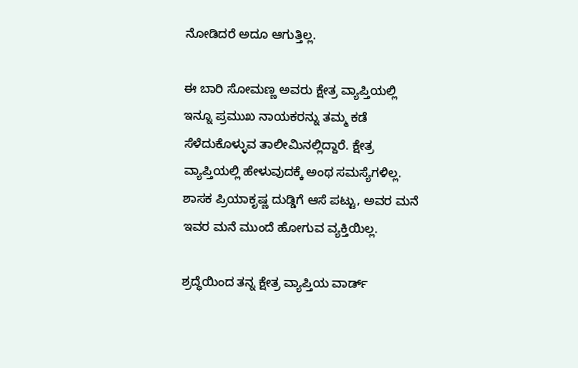ನೋಡಿದರೆ ಅದೂ ಆಗುತ್ತಿಲ್ಲ.

ಈ ಬಾರಿ ಸೋಮಣ್ಣ ಅವರು ಕ್ಷೇತ್ರ ವ್ಯಾಪ್ತಿಯಲ್ಲಿ ಇನ್ನೂ ಪ್ರಮುಖ ನಾಯಕರನ್ನು ತಮ್ಮ ಕಡೆ ಸೆಳೆದುಕೊಳ್ಳುವ ತಾಲೀಮಿನಲ್ಲಿದ್ದಾರೆ. ಕ್ಷೇತ್ರ ವ್ಯಾಪ್ತಿಯಲ್ಲಿ ಹೇಳುವುದಕ್ಕೆ ಅಂಥ ಸಮಸ್ಯೆಗಳಿಲ್ಲ. ಶಾಸಕ ಪ್ರಿಯಾಕೃಷ್ಣ ದುಡ್ಡಿಗೆ ಆಸೆ ಪಟ್ಟು, ಅವರ ಮನೆ ಇವರ ಮನೆ ಮುಂದೆ ಹೋಗುವ ವ್ಯಕ್ತಿಯಿಲ್ಲ.

ಶ್ರದ್ಧೆಯಿಂದ ತನ್ನ ಕ್ಷೇತ್ರ ವ್ಯಾಪ್ತಿಯ ವಾರ್ಡ್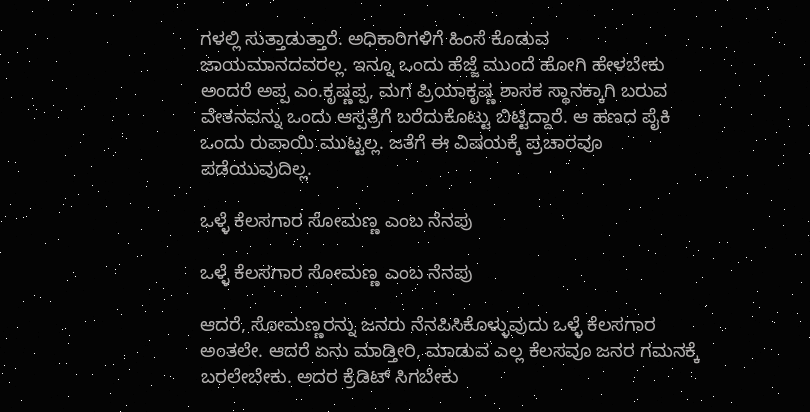ಗಳಲ್ಲಿ ಸುತ್ತಾಡುತ್ತಾರೆ. ಅಧಿಕಾರಿಗಳಿಗೆ ಹಿಂಸೆ ಕೊಡುವ ಜಾಯಮಾನದವರಲ್ಲ. ಇನ್ನೂ ಒಂದು ಹೆಜ್ಜೆ ಮುಂದೆ ಹೋಗಿ ಹೇಳಬೇಕು ಅಂದರೆ ಅಪ್ಪ ಎಂ.ಕೃಷ್ಣಪ್ಪ, ಮಗ ಪ್ರಿಯಾಕೃಷ್ಣ ಶಾಸಕ ಸ್ಥಾನಕ್ಕಾಗಿ ಬರುವ ವೇತನವನ್ನು ಒಂದು ಆಸ್ಪತ್ರೆಗೆ ಬರೆದುಕೊಟ್ಟು ಬಿಟ್ಟಿದ್ದಾರೆ. ಆ ಹಣದ ಪೈಕಿ ಒಂದು ರುಪಾಯಿ ಮುಟ್ಟಲ್ಲ. ಜತೆಗೆ ಈ ವಿಷಯಕ್ಕೆ ಪ್ರಚಾರವೂ ಪಡೆಯುವುದಿಲ್ಲ.

ಒಳ್ಳೆ ಕೆಲಸಗಾರ ಸೋಮಣ್ಣ ಎಂಬ ನೆನಪು

ಒಳ್ಳೆ ಕೆಲಸಗಾರ ಸೋಮಣ್ಣ ಎಂಬ ನೆನಪು

ಆದರೆ, ಸೋಮಣ್ಣರನ್ನು ಜನರು ನೆನಪಿಸಿಕೊಳ್ಳುವುದು ಒಳ್ಳೆ ಕೆಲಸಗಾರ ಅಂತಲೇ. ಆದರೆ ಏನು ಮಾಡ್ತೀರಿ, ಮಾಡುವ ಎಲ್ಲ ಕೆಲಸವೂ ಜನರ ಗಮನಕ್ಕೆ ಬರಲೇಬೇಕು. ಅದರ ಕ್ರೆಡಿಟ್ ಸಿಗಬೇಕು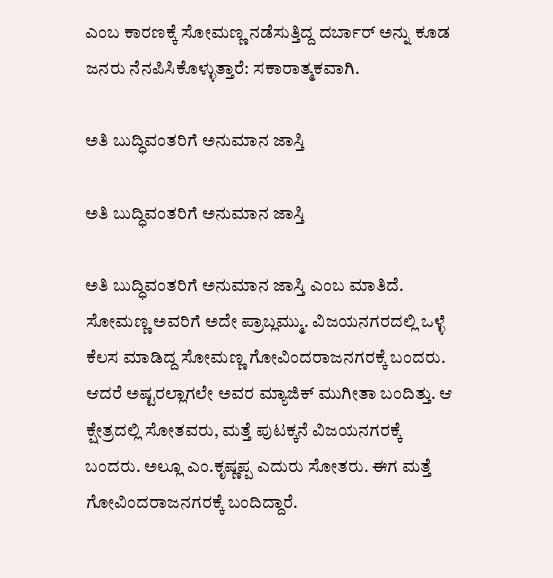ಎಂಬ ಕಾರಣಕ್ಕೆ ಸೋಮಣ್ಣ ನಡೆಸುತ್ತಿದ್ದ ದರ್ಬಾರ್ ಅನ್ನು ಕೂಡ ಜನರು ನೆನಪಿಸಿಕೊಳ್ಳುತ್ತಾರೆ: ಸಕಾರಾತ್ಮಕವಾಗಿ.

ಅತಿ ಬುದ್ಧಿವಂತರಿಗೆ ಅನುಮಾನ ಜಾಸ್ತಿ

ಅತಿ ಬುದ್ಧಿವಂತರಿಗೆ ಅನುಮಾನ ಜಾಸ್ತಿ

ಅತಿ ಬುದ್ಧಿವಂತರಿಗೆ ಅನುಮಾನ ಜಾಸ್ತಿ ಎಂಬ ಮಾತಿದೆ. ಸೋಮಣ್ಣ ಅವರಿಗೆ ಅದೇ ಪ್ರಾಬ್ಲಮ್ಮು. ವಿಜಯನಗರದಲ್ಲಿ ಒಳ್ಳೆ ಕೆಲಸ ಮಾಡಿದ್ದ ಸೋಮಣ್ಣ ಗೋವಿಂದರಾಜನಗರಕ್ಕೆ ಬಂದರು. ಆದರೆ ಅಷ್ಟರಲ್ಲಾಗಲೇ ಅವರ ಮ್ಯಾಜಿಕ್ ಮುಗೀತಾ ಬಂದಿತ್ತು. ಆ ಕ್ಷೇತ್ರದಲ್ಲಿ ಸೋತವರು, ಮತ್ತೆ ಪುಟಕ್ಕನೆ ವಿಜಯನಗರಕ್ಕೆ ಬಂದರು. ಅಲ್ಲೂ ಎಂ.ಕೃಷ್ಣಪ್ಪ ಎದುರು ಸೋತರು. ಈಗ ಮತ್ತೆ ಗೋವಿಂದರಾಜನಗರಕ್ಕೆ ಬಂದಿದ್ದಾರೆ.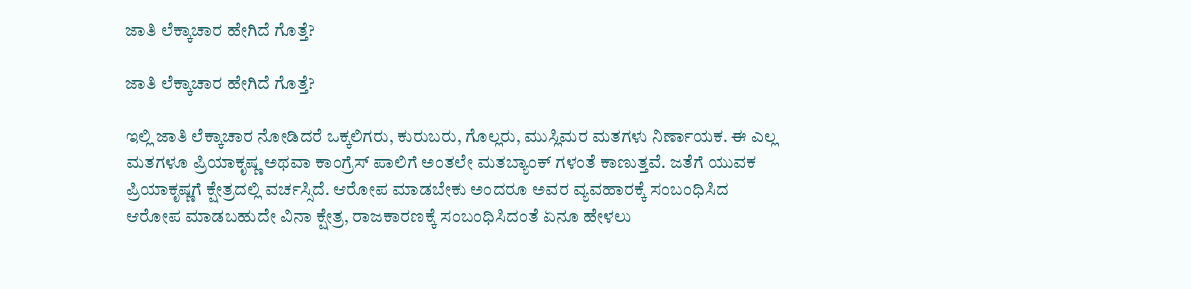ಜಾತಿ ಲೆಕ್ಕಾಚಾರ ಹೇಗಿದೆ ಗೊತ್ತೆ?

ಜಾತಿ ಲೆಕ್ಕಾಚಾರ ಹೇಗಿದೆ ಗೊತ್ತೆ?

ಇಲ್ಲಿ ಜಾತಿ ಲೆಕ್ಕಾಚಾರ ನೋಡಿದರೆ ಒಕ್ಕಲಿಗರು, ಕುರುಬರು, ಗೊಲ್ಲರು, ಮುಸ್ಲಿಮರ ಮತಗಳು ನಿರ್ಣಾಯಕ. ಈ ಎಲ್ಲ ಮತಗಳೂ ಪ್ರಿಯಾಕೃಷ್ಣ ಅಥವಾ ಕಾಂಗ್ರೆಸ್ ಪಾಲಿಗೆ ಅಂತಲೇ ಮತಬ್ಯಾಂಕ್ ಗಳಂತೆ ಕಾಣುತ್ತವೆ. ಜತೆಗೆ ಯುವಕ ಪ್ರಿಯಾಕೃಷ್ಣಗೆ ಕ್ಷೇತ್ರದಲ್ಲಿ ವರ್ಚಸ್ಸಿದೆ. ಆರೋಪ ಮಾಡಬೇಕು ಅಂದರೂ ಅವರ ವ್ಯವಹಾರಕ್ಕೆ ಸಂಬಂಧಿಸಿದ ಆರೋಪ ಮಾಡಬಹುದೇ ವಿನಾ ಕ್ಷೇತ್ರ, ರಾಜಕಾರಣಕ್ಕೆ ಸಂಬಂಧಿಸಿದಂತೆ ಏನೂ ಹೇಳಲು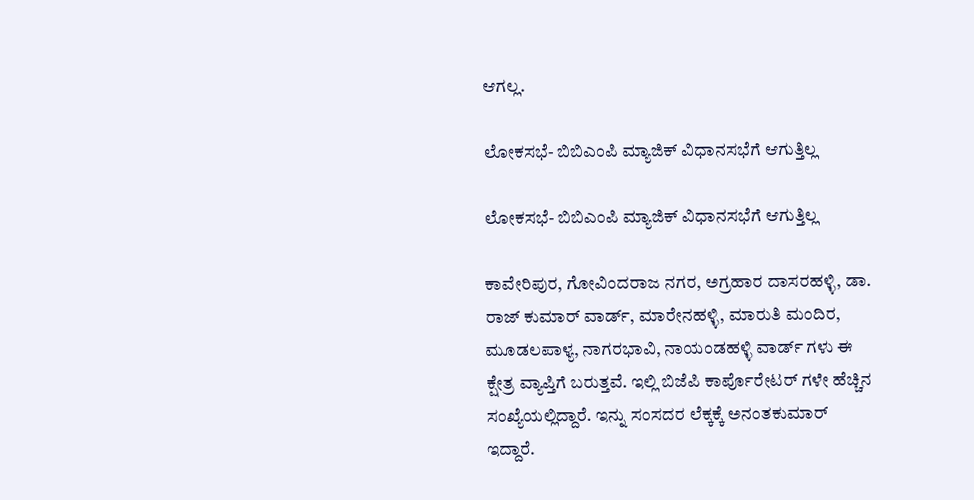ಆಗಲ್ಲ.

ಲೋಕಸಭೆ- ಬಿಬಿಎಂಪಿ ಮ್ಯಾಜಿಕ್ ವಿಧಾನಸಭೆಗೆ ಆಗುತ್ತಿಲ್ಲ

ಲೋಕಸಭೆ- ಬಿಬಿಎಂಪಿ ಮ್ಯಾಜಿಕ್ ವಿಧಾನಸಭೆಗೆ ಆಗುತ್ತಿಲ್ಲ

ಕಾವೇರಿಪುರ, ಗೋವಿಂದರಾಜ ನಗರ, ಅಗ್ರಹಾರ ದಾಸರಹಳ್ಳಿ, ಡಾ. ರಾಜ್ ಕುಮಾರ್ ವಾರ್ಡ್, ಮಾರೇನಹಳ್ಳಿ, ಮಾರುತಿ ಮಂದಿರ, ಮೂಡಲಪಾಳ್ಯ, ನಾಗರಭಾವಿ, ನಾಯಂಡಹಳ್ಳಿ ವಾರ್ಡ್ ಗಳು ಈ ಕ್ಷೇತ್ರ ವ್ಯಾಪ್ತಿಗೆ ಬರುತ್ತವೆ. ಇಲ್ಲಿ ಬಿಜೆಪಿ ಕಾರ್ಪೊರೇಟರ್ ಗಳೇ ಹೆಚ್ಚಿನ ಸಂಖ್ಯೆಯಲ್ಲಿದ್ದಾರೆ. ಇನ್ನು ಸಂಸದರ ಲೆಕ್ಕಕ್ಕೆ ಅನಂತಕುಮಾರ್ ಇದ್ದಾರೆ.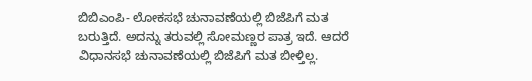ಬಿಬಿಎಂಪಿ- ಲೋಕಸಭೆ ಚುನಾವಣೆಯಲ್ಲಿ ಬಿಜೆಪಿಗೆ ಮತ ಬರುತ್ತಿದೆ. ಅದನ್ನು ತರುವಲ್ಲಿ ಸೋಮಣ್ಣರ ಪಾತ್ರ ಇದೆ. ಆದರೆ ವಿಧಾನಸಭೆ ಚುನಾವಣೆಯಲ್ಲಿ ಬಿಜೆಪಿಗೆ ಮತ ಬೀಳ್ತಿಲ್ಲ.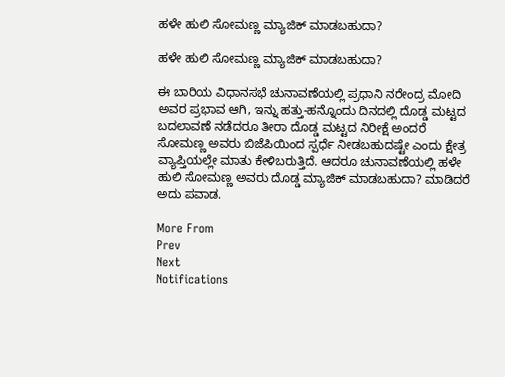ಹಳೇ ಹುಲಿ ಸೋಮಣ್ಣ ಮ್ಯಾಜಿಕ್ ಮಾಡಬಹುದಾ?

ಹಳೇ ಹುಲಿ ಸೋಮಣ್ಣ ಮ್ಯಾಜಿಕ್ ಮಾಡಬಹುದಾ?

ಈ ಬಾರಿಯ ವಿಧಾನಸಭೆ ಚುನಾವಣೆಯಲ್ಲಿ ಪ್ರಧಾನಿ ನರೇಂದ್ರ ಮೋದಿ ಅವರ ಪ್ರಭಾವ ಆಗಿ, ಇನ್ನು ಹತ್ತು-ಹನ್ನೊಂದು ದಿನದಲ್ಲಿ ದೊಡ್ಡ ಮಟ್ಟದ ಬದಲಾವಣೆ ನಡೆದರೂ ತೀರಾ ದೊಡ್ಡ ಮಟ್ಟದ ನಿರೀಕ್ಷೆ ಅಂದರೆ ಸೋಮಣ್ಣ ಅವರು ಬಿಜೆಪಿಯಿಂದ ಸ್ಪರ್ಧೆ ನೀಡಬಹುದಷ್ಟೇ ಎಂದು ಕ್ಷೇತ್ರ ವ್ಯಾಪ್ತಿಯಲ್ಲೇ ಮಾತು ಕೇಳಿಬರುತ್ತಿದೆ. ಆದರೂ ಚುನಾವಣೆಯಲ್ಲಿ ಹಳೇ ಹುಲಿ ಸೋಮಣ್ಣ ಅವರು ದೊಡ್ಡ ಮ್ಯಾಜಿಕ್ ಮಾಡಬಹುದಾ? ಮಾಡಿದರೆ ಅದು ಪವಾಡ.

More From
Prev
Next
Notifications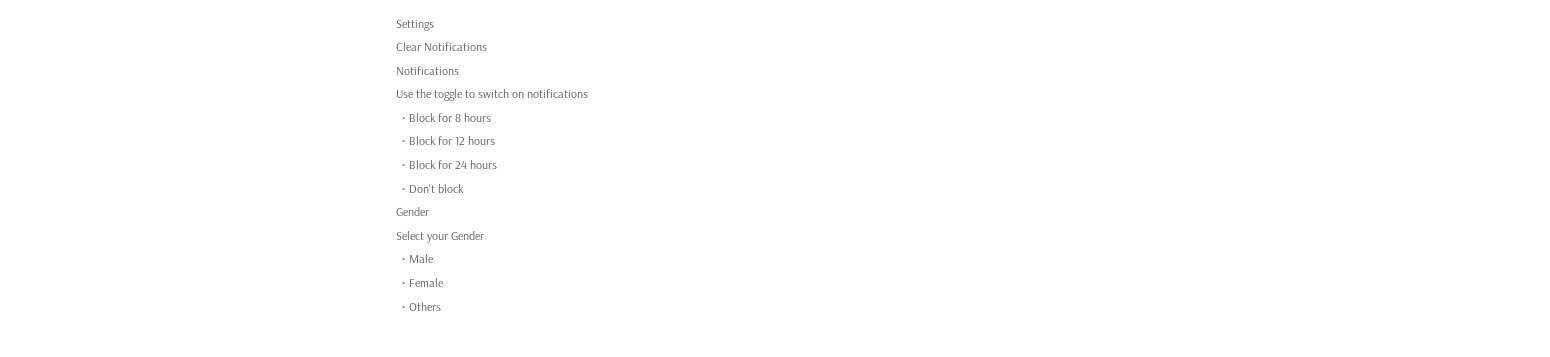Settings
Clear Notifications
Notifications
Use the toggle to switch on notifications
  • Block for 8 hours
  • Block for 12 hours
  • Block for 24 hours
  • Don't block
Gender
Select your Gender
  • Male
  • Female
  • Others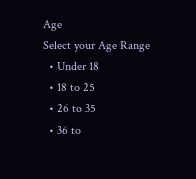Age
Select your Age Range
  • Under 18
  • 18 to 25
  • 26 to 35
  • 36 to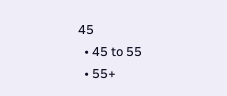45
  • 45 to 55
  • 55+